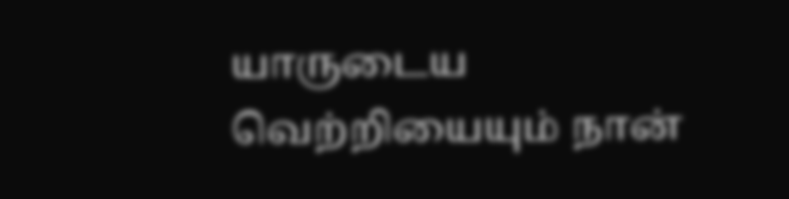யாருடைய வெற்றியையும் நான்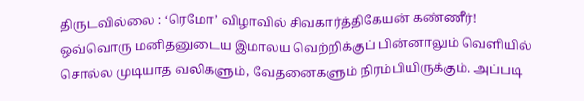திருடவில்லை : ‘ரெமோ’ விழாவில் சிவகார்த்திகேயன் கண்ணீர்!
ஒவ்வொரு மனிதனுடைய இமாலய வெற்றிக்குப் பின்னாலும் வெளியில் சொல்ல முடியாத வலிகளும், வேதனைகளும் நிரம்பியிருக்கும். அப்படி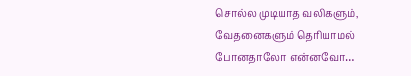சொல்ல முடியாத வலிகளும், வேதனைகளும் தெரியாமல் போனதாலோ என்னவோ…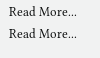Read More...
Read More...